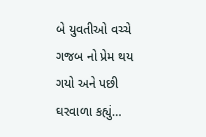બે યુવતીઓ વચ્ચે ગજબ નો પ્રેમ થય ગયો અને પછી ઘરવાળા કહ્યું…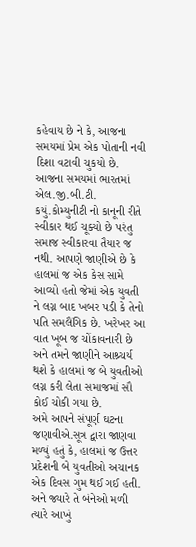કહેવાય છે ને કે, આજના સમયમાં પ્રેમ એક પોતાની નવી દિશા વટાવી ચુકયો છે. આજના સમયમાં ભારતમાં એલ.જી.બી.ટી. કયું.કોમ્યુનીટી નો કાનૂની રીતે સ્વીકાર થઈ ચૂક્યો છે પરંતુ સમાજ સ્વીકારવા તૈયાર જ નથી. આપણે જાણીએ છે કે હાલમાં જ એક કેસ સામે આવ્યો હતો જેમાં એક યુવતી ને લગ્ન બાદ ખબર પડી કે તેનો પતિ સમલૈંગિક છે. ખરેખર આ વાત ખૂબ જ ચોંકાવનારી છે અને તમને જાણીને આશ્ર્ચર્ય થશે કે હાલમાં જ બે યુવતીઓ લગ્ન કરી લેતા સમાજમાં સૌ કોઈ ચોકી ગયા છે.
અમે આપને સંપૂર્ણ ઘટના જણાવીએ.સૂત્ર દ્વારા જાણવા મળ્યું હતું કે, હાલમાં જ ઉત્તર પ્રદેશની બે યુવતીઓ અચાનક એક દિવસ ગુમ થઈ ગઈ હતી. અને જ્યારે તે બંનેઓ મળી ત્યારે આખું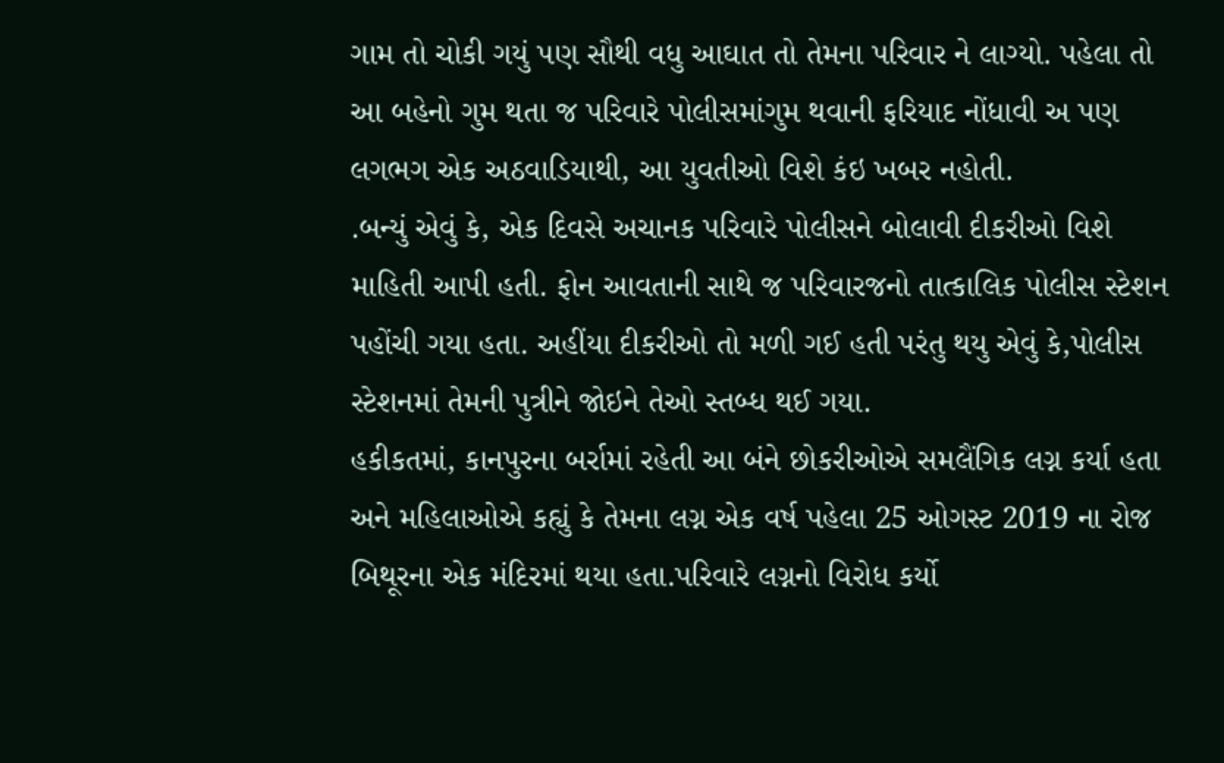ગામ તો ચોકી ગયું પણ સૌથી વધુ આઘાત તો તેમના પરિવાર ને લાગ્યો. પહેલા તો આ બહેનો ગુમ થતા જ પરિવારે પોલીસમાંગુમ થવાની ફરિયાદ નોંધાવી અ પણ લગભગ એક અઠવાડિયાથી, આ યુવતીઓ વિશે કંઇ ખબર નહોતી.
.બન્યું એવું કે, એક દિવસે અચાનક પરિવારે પોલીસને બોલાવી દીકરીઓ વિશે માહિતી આપી હતી. ફોન આવતાની સાથે જ પરિવારજનો તાત્કાલિક પોલીસ સ્ટેશન પહોંચી ગયા હતા. અહીંયા દીકરીઓ તો મળી ગઈ હતી પરંતુ થયુ એવું કે,પોલીસ સ્ટેશનમાં તેમની પુત્રીને જોઇને તેઓ સ્તબ્ધ થઈ ગયા.
હકીકતમાં, કાનપુરના બર્રામાં રહેતી આ બંને છોકરીઓએ સમલૈંગિક લગ્ન કર્યા હતા અને મહિલાઓએ કહ્યું કે તેમના લગ્ન એક વર્ષ પહેલા 25 ઓગસ્ટ 2019 ના રોજ બિથૂરના એક મંદિરમાં થયા હતા.પરિવારે લગ્નનો વિરોધ કર્યો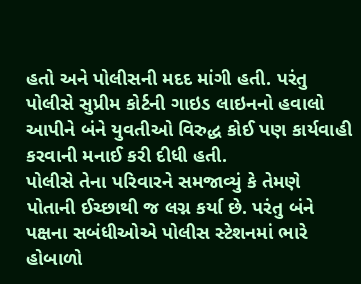હતો અને પોલીસની મદદ માંગી હતી. પરંતુ પોલીસે સુપ્રીમ કોર્ટની ગાઇડ લાઇનનો હવાલો આપીને બંને યુવતીઓ વિરુદ્ધ કોઈ પણ કાર્યવાહી કરવાની મનાઈ કરી દીધી હતી.
પોલીસે તેના પરિવારને સમજાવ્યું કે તેમણે પોતાની ઈચ્છાથી જ લગ્ન કર્યા છે. પરંતુ બંને પક્ષના સબંધીઓએ પોલીસ સ્ટેશનમાં ભારે હોબાળો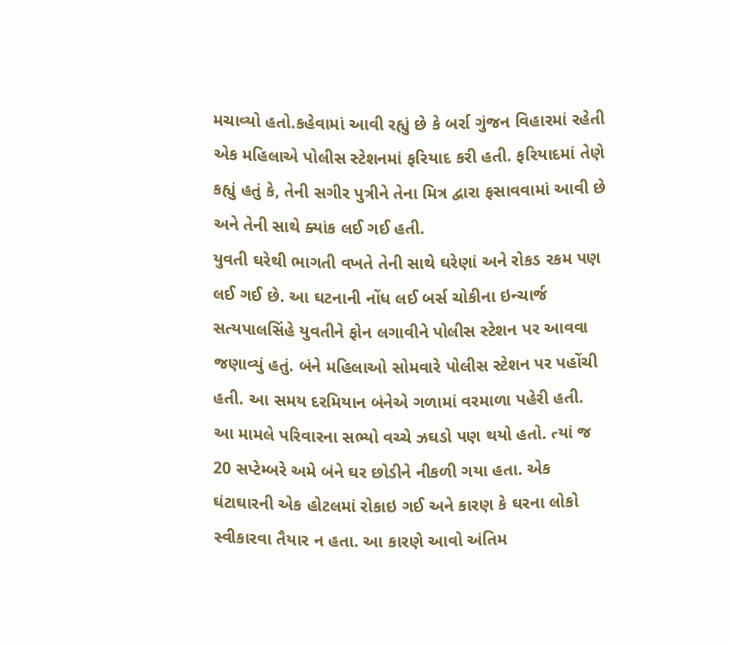મચાવ્યો હતો.કહેવામાં આવી રહ્યું છે કે બર્રા ગુંજન વિહારમાં રહેતી એક મહિલાએ પોલીસ સ્ટેશનમાં ફરિયાદ કરી હતી. ફરિયાદમાં તેણે કહ્યું હતું કે, તેની સગીર પુત્રીને તેના મિત્ર દ્વારા ફસાવવામાં આવી છે અને તેની સાથે ક્યાંક લઈ ગઈ હતી.
યુવતી ઘરેથી ભાગતી વખતે તેની સાથે ઘરેણાં અને રોકડ રકમ પણ લઈ ગઈ છે. આ ઘટનાની નોંધ લઈ બર્સ ચોકીના ઇન્ચાર્જ સત્યપાલસિંહે યુવતીને ફોન લગાવીને પોલીસ સ્ટેશન પર આવવા જણાવ્યું હતું. બંને મહિલાઓ સોમવારે પોલીસ સ્ટેશન પર પહોંચી હતી. આ સમય દરમિયાન બંનેએ ગળામાં વરમાળા પહેરી હતી.
આ મામલે પરિવારના સભ્યો વચ્ચે ઝઘડો પણ થયો હતો. ત્યાં જ 20 સપ્ટેમ્બરે અમે બંને ઘર છોડીને નીકળી ગયા હતા. એક ઘંટાઘારની એક હોટલમાં રોકાઇ ગઈ અને કારણ કે ઘરના લોકો સ્વીકારવા તૈયાર ન હતા. આ કારણે આવો અંતિમ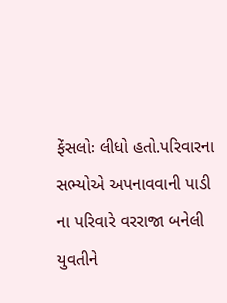ફેંસલોઃ લીધો હતો.પરિવારના સભ્યોએ અપનાવવાની પાડી ના પરિવારે વરરાજા બનેલી યુવતીને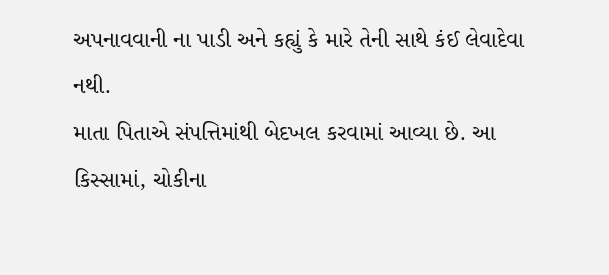અપનાવવાની ના પાડી અને કહ્યું કે મારે તેની સાથે કંઈ લેવાદેવા નથી.
માતા પિતાએ સંપત્તિમાંથી બેદખલ કરવામાં આવ્યા છે. આ કિસ્સામાં, ચોકીના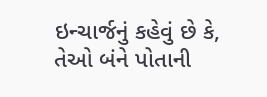ઇન્ચાર્જનું કહેવું છે કે, તેઓ બંને પોતાની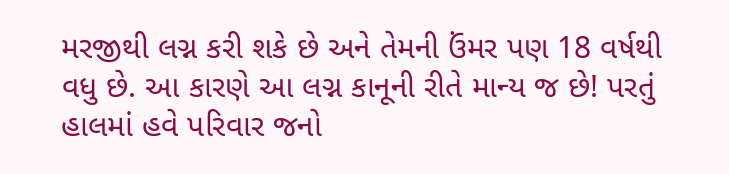મરજીથી લગ્ન કરી શકે છે અને તેમની ઉંમર પણ 18 વર્ષથી વધુ છે. આ કારણે આ લગ્ન કાનૂની રીતે માન્ય જ છે! પરતું હાલમાં હવે પરિવાર જનો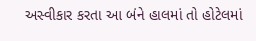અસ્વીકાર કરતા આ બંને હાલમાં તો હોટેલમાં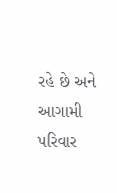રહે છે અને આગામી પરિવાર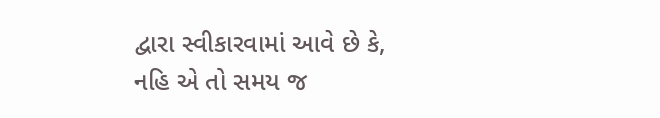દ્વારા સ્વીકારવામાં આવે છે કે, નહિ એ તો સમય જ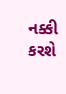નક્કી કરશે